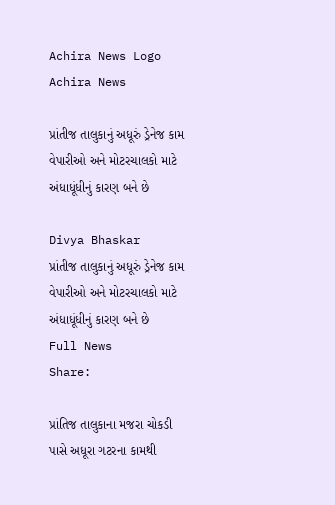Achira News Logo
Achira News

પ્રાંતીજ તાલુકાનું અધૂરું ડ્રેનેજ કામ વેપારીઓ અને મોટરચાલકો માટે અંધાધૂંધીનું કારણ બને છે

Divya Bhaskar
પ્રાંતીજ તાલુકાનું અધૂરું ડ્રેનેજ કામ વેપારીઓ અને મોટરચાલકો માટે અંધાધૂંધીનું કારણ બને છે
Full News
Share:

પ્રાંતિજ તાલુકાના મજરા ચોકડી પાસે અધૂરા ગટરના કામથી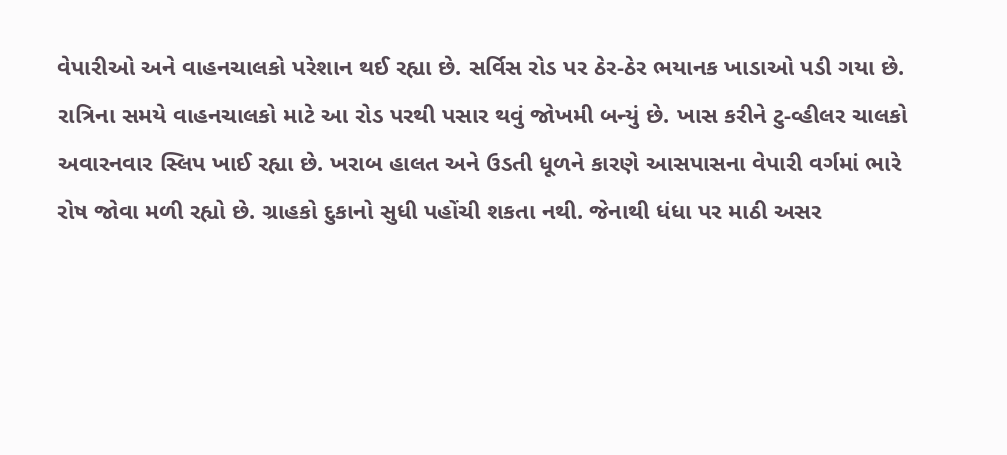વેપારીઓ અને વાહનચાલકો પરેશાન થઈ રહ્યા છે. સર્વિસ રોડ પર ઠેર-ઠેર ભયાનક ખાડાઓ પડી ગયા છે. રાત્રિના સમયે વાહનચાલકો માટે આ રોડ પરથી પસાર થવું જોખમી બન્યું છે. ખાસ કરીને ટુ-વ્હીલર ચાલકો અવારનવાર સ્લિપ ખાઈ રહ્યા છે. ખરાબ હાલત અને ઉડતી ધૂળને કારણે આસપાસના વેપારી વર્ગમાં ભારે રોષ જોવા મળી રહ્યો છે. ગ્રાહકો દુકાનો સુધી પહોંચી શકતા નથી. જેનાથી ધંધા પર માઠી અસર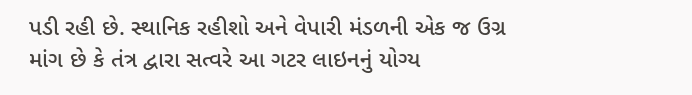પડી રહી છે. સ્થાનિક રહીશો અને વેપારી મંડળની એક જ ઉગ્ર માંગ છે કે તંત્ર દ્વારા સત્વરે આ ગટર લાઇનનું યોગ્ય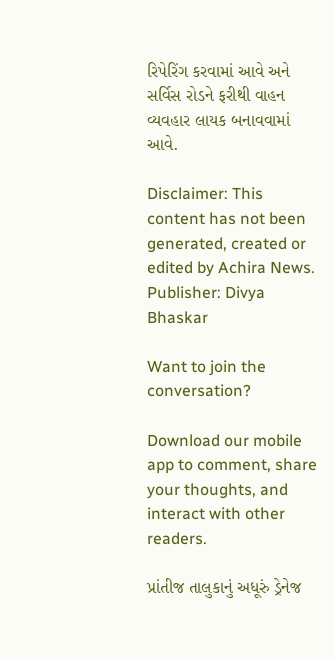રિપેરિંગ કરવામાં આવે અને સર્વિસ રોડને ફરીથી વાહન વ્યવહાર લાયક બનાવવામાં આવે.

Disclaimer: This content has not been generated, created or edited by Achira News.
Publisher: Divya Bhaskar

Want to join the conversation?

Download our mobile app to comment, share your thoughts, and interact with other readers.

પ્રાંતીજ તાલુકાનું અધૂરું ડ્રેનેજ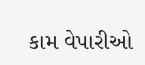કામ વેપારીઓ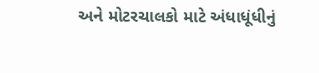અને મોટરચાલકો માટે અંધાધૂંધીનું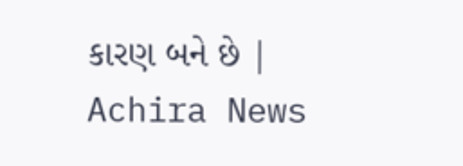કારણ બને છે | Achira News